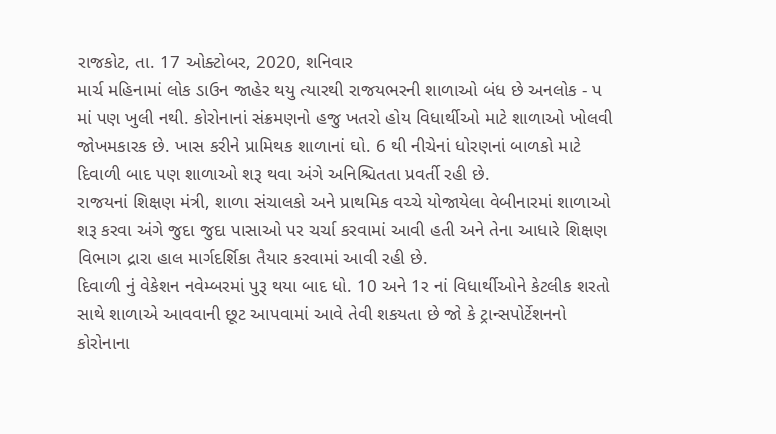રાજકોટ, તા. 17 ઓક્ટોબર, 2020, શનિવાર
માર્ચ મહિનામાં લોક ડાઉન જાહેર થયુ ત્યારથી રાજયભરની શાળાઓ બંધ છે અનલોક - પ માં પણ ખુલી નથી. કોરોનાનાં સંક્રમણનો હજુ ખતરો હોય વિધાર્થીઓ માટે શાળાઓ ખોલવી જોખમકારક છે. ખાસ કરીને પ્રામિથક શાળાનાં ઘો. 6 થી નીચેનાં ધોરણનાં બાળકો માટે દિવાળી બાદ પણ શાળાઓ શરૂ થવા અંગે અનિશ્ચિતતા પ્રવર્તી રહી છે.
રાજયનાં શિક્ષણ મંત્રી, શાળા સંચાલકો અને પ્રાથમિક વચ્ચે યોજાયેલા વેબીનારમાં શાળાઓ શરૂ કરવા અંગે જુદા જુદા પાસાઓ પર ચર્ચા કરવામાં આવી હતી અને તેના આધારે શિક્ષણ વિભાગ દ્રારા હાલ માર્ગદર્શિકા તૈયાર કરવામાં આવી રહી છે.
દિવાળી નું વેકેશન નવેમ્બરમાં પુરૂ થયા બાદ ધો. 10 અને 1ર નાં વિધાર્થીઓને કેટલીક શરતો સાથે શાળાએ આવવાની છૂટ આપવામાં આવે તેવી શકયતા છે જો કે ટ્રાન્સપોર્ટેશનનો કોરોનાના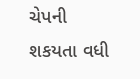ચેપની શકયતા વધી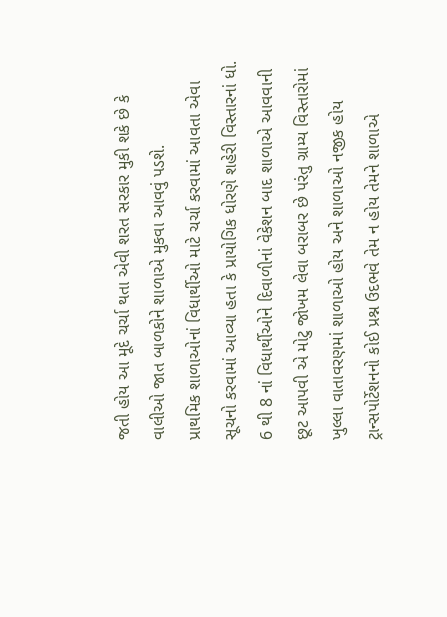જતી હોય આ મૂદે ચર્ચા થતા એવી શરત સરકાર મુકી શકે છે કે વાલીઓ જાત બાળકોને શાળાએ મુકવા આવવું પડશે.
પ્રાથમિક શાળાઓનાં વિધાર્થીઓ માટે ચર્ચા કરવામાં આવતા એવા સૂચનો કરવામાં આવ્યા હતા કે પ્રાયોગિક ધોરણે શહેરી વિસ્તારનાં ધો. 6 થી 8 નાં વિધાર્થીઓને દિવાળીનાં વેકેશન બાદ શાળાએ આવવાની છૂટ આપવી એ મોટુ જોખમ લેવા બરાબર છે પરંતુ ગ્રામ્ય વિસ્તારોમાં ખુલ્લા વાતાવરણમાં શાળાઓ હોય અને શાળાઓ નજીક હોય ટ્રાન્સપોર્ટેશનનો કોઈ પ્રશ્ન ઉદભવે તેમ ન હોય તેમને શાળાએ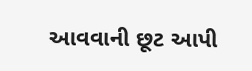આવવાની છૂટ આપી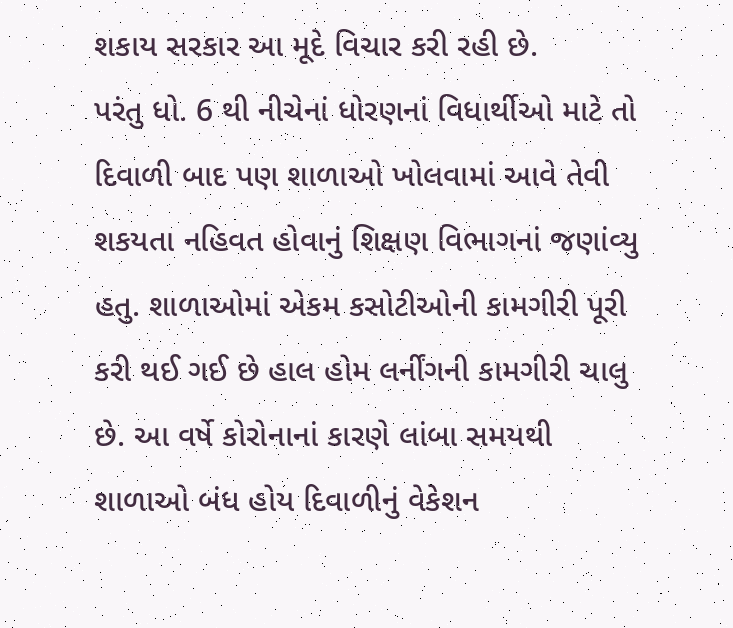શકાય સરકાર આ મૂદે વિચાર કરી રહી છે.
પરંતુ ધો. 6 થી નીચેનાં ધોરણનાં વિધાર્થીઓ માટે તો દિવાળી બાદ પણ શાળાઓ ખોલવામાં આવે તેવી શકયતા નહિવત હોવાનું શિક્ષણ વિભાગનાં જણાંવ્યુ હતુ. શાળાઓમાં એકમ કસોટીઓની કામગીરી પૂરી કરી થઈ ગઈ છે હાલ હોમ લર્નીંગની કામગીરી ચાલુ છે. આ વર્ષે કોરોનાનાં કારણે લાંબા સમયથી શાળાઓ બંધ હોય દિવાળીનું વેકેશન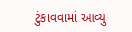ટુંકાવવામાં આવ્યુ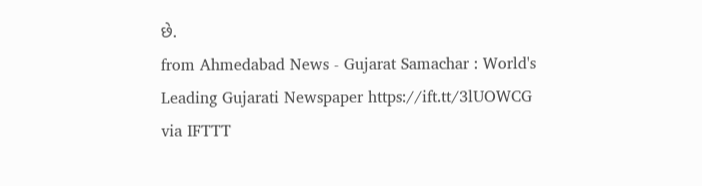છે.
from Ahmedabad News - Gujarat Samachar : World's Leading Gujarati Newspaper https://ift.tt/3lUOWCG
via IFTTT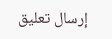إرسال تعليق